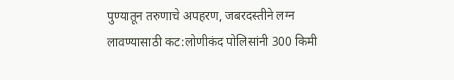पुण्यातून तरुणाचे अपहरण, जबरदस्तीने लग्न लावण्यासाठी कट:लोणीकंद पोलिसांनी 300 किमी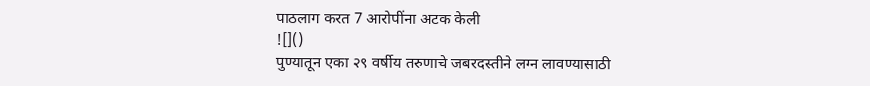पाठलाग करत 7 आरोपींना अटक केली
![]()
पुण्यातून एका २९ वर्षीय तरुणाचे जबरदस्तीने लग्न लावण्यासाठी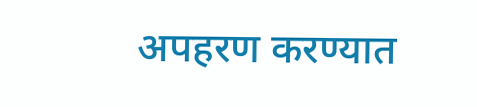अपहरण करण्यात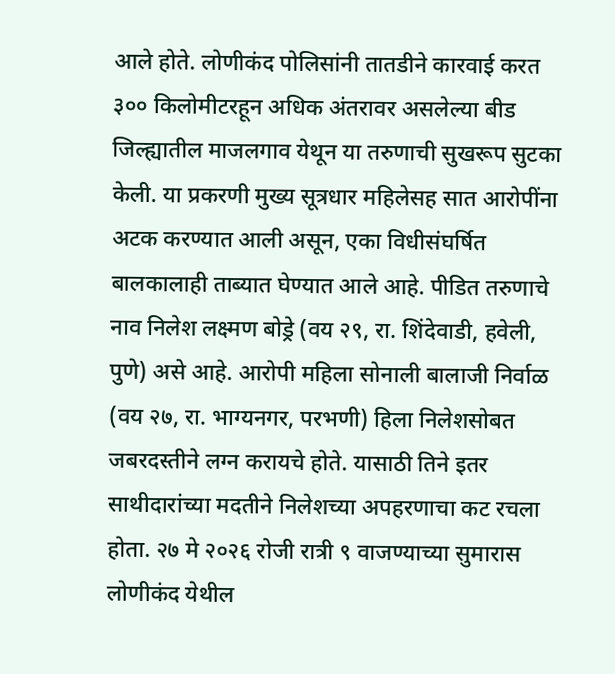आले होते. लोणीकंद पोलिसांनी तातडीने कारवाई करत ३०० किलोमीटरहून अधिक अंतरावर असलेल्या बीड जिल्ह्यातील माजलगाव येथून या तरुणाची सुखरूप सुटका केली. या प्रकरणी मुख्य सूत्रधार महिलेसह सात आरोपींना अटक करण्यात आली असून, एका विधीसंघर्षित बालकालाही ताब्यात घेण्यात आले आहे. पीडित तरुणाचे नाव निलेश लक्ष्मण बोड्रे (वय २९, रा. शिंदेवाडी, हवेली, पुणे) असे आहे. आरोपी महिला सोनाली बालाजी निर्वाळ (वय २७, रा. भाग्यनगर, परभणी) हिला निलेशसोबत जबरदस्तीने लग्न करायचे होते. यासाठी तिने इतर साथीदारांच्या मदतीने निलेशच्या अपहरणाचा कट रचला होता. २७ मे २०२६ रोजी रात्री ९ वाजण्याच्या सुमारास लोणीकंद येथील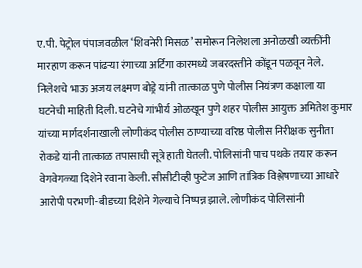ए.पी. पेट्रोल पंपाजवळील ‘शिवनेरी मिसळ’ समोरून निलेशला अनोळखी व्यक्तींनी मारहाण करून पांढऱ्या रंगाच्या अर्टिगा कारमध्ये जबरदस्तीने कोंडून पळवून नेले. निलेशचे भाऊ अजय लक्ष्मण बोड्रे यांनी तात्काळ पुणे पोलीस नियंत्रण कक्षाला या घटनेची माहिती दिली. घटनेचे गांभीर्य ओळखून पुणे शहर पोलीस आयुक्त अमितेश कुमार यांच्या मार्गदर्शनाखाली लोणीकंद पोलीस ठाण्याच्या वरिष्ठ पोलीस निरीक्षक सुनीता रोकडे यांनी तात्काळ तपासाची सूत्रे हाती घेतली. पोलिसांनी पाच पथके तयार करून वेगवेगळ्या दिशेने रवाना केली. सीसीटीव्ही फुटेज आणि तांत्रिक विश्लेषणाच्या आधारे आरोपी परभणी-बीडच्या दिशेने गेल्याचे निष्पन्न झाले. लोणीकंद पोलिसांनी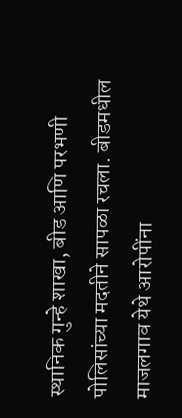स्थानिक गुन्हे शाखा, बीड आणि परभणी पोलिसांच्या मदतीने सापळा रचला. बीडमधील माजलगाव येथे आरोपींना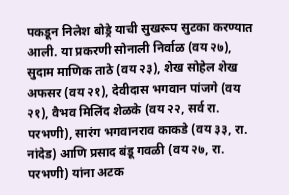पकडून निलेश बोड्रे याची सुखरूप सुटका करण्यात आली. या प्रकरणी सोनाली निर्वाळ (वय २७), सुदाम माणिक ताठे (वय २३), शेख सोहेल शेख अफसर (वय २१), देवीदास भगवान पांजगे (वय २१), वैभव मिलिंद शेळके (वय २२, सर्व रा. परभणी), सारंग भगवानराव काकडे (वय ३३, रा. नांदेड) आणि प्रसाद बंडू गवळी (वय २७, रा. परभणी) यांना अटक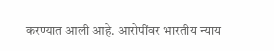करण्यात आली आहे. आरोपींवर भारतीय न्याय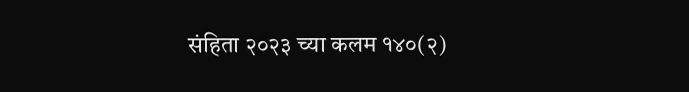संहिता २०२३ च्या कलम १४०(२)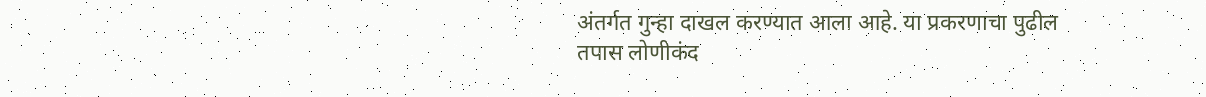अंतर्गत गुन्हा दाखल करण्यात आला आहे. या प्रकरणाचा पुढील तपास लोणीकंद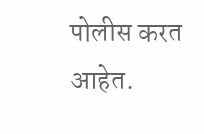पोलीस करत आहेत.